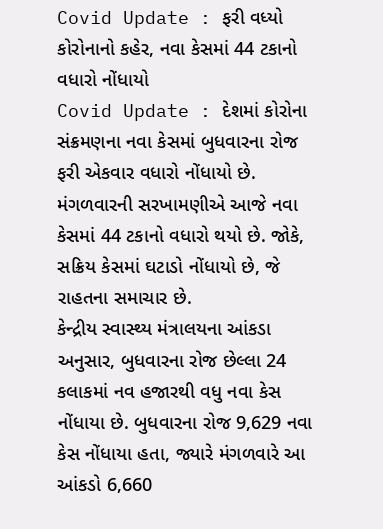Covid Update : ફરી વધ્યો કોરોનાનો કહેર, નવા કેસમાં 44 ટકાનો વધારો નોંધાયો
Covid Update : દેશમાં કોરોના સંક્રમણના નવા કેસમાં બુધવારના રોજ ફરી એકવાર વધારો નોંધાયો છે. મંગળવારની સરખામણીએ આજે નવા કેસમાં 44 ટકાનો વધારો થયો છે. જોકે, સક્રિય કેસમાં ઘટાડો નોંધાયો છે, જે રાહતના સમાચાર છે.
કેન્દ્રીય સ્વાસ્થ્ય મંત્રાલયના આંકડા અનુસાર, બુધવારના રોજ છેલ્લા 24 કલાકમાં નવ હજારથી વધુ નવા કેસ નોંધાયા છે. બુધવારના રોજ 9,629 નવા કેસ નોંધાયા હતા, જ્યારે મંગળવારે આ આંકડો 6,660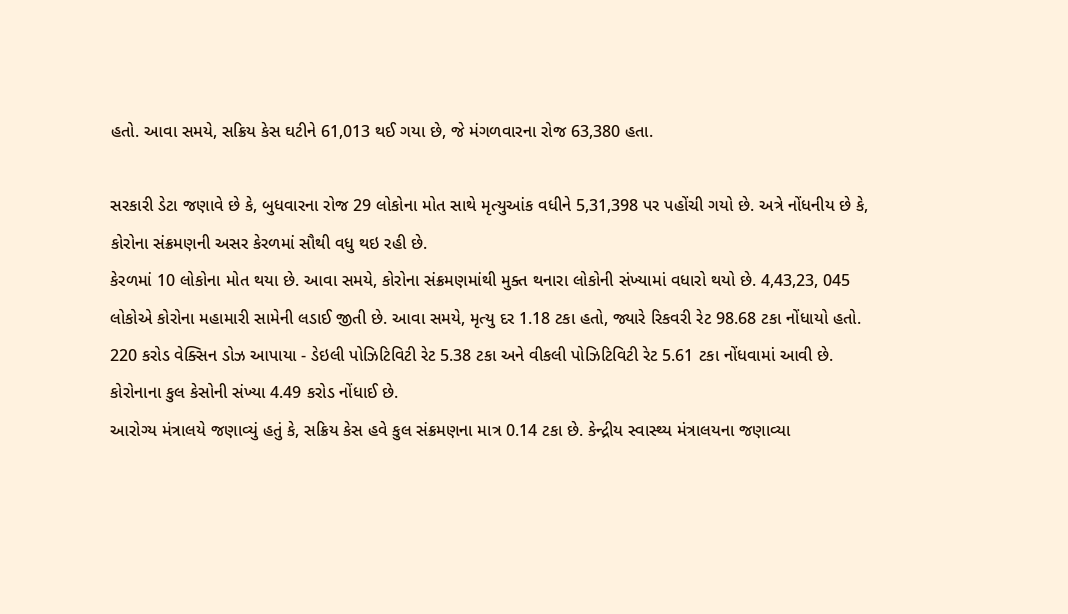હતો. આવા સમયે, સક્રિય કેસ ઘટીને 61,013 થઈ ગયા છે, જે મંગળવારના રોજ 63,380 હતા.

સરકારી ડેટા જણાવે છે કે, બુધવારના રોજ 29 લોકોના મોત સાથે મૃત્યુઆંક વધીને 5,31,398 પર પહોંચી ગયો છે. અત્રે નોંધનીય છે કે, કોરોના સંક્રમણની અસર કેરળમાં સૌથી વધુ થઇ રહી છે.
કેરળમાં 10 લોકોના મોત થયા છે. આવા સમયે, કોરોના સંક્રમણમાંથી મુક્ત થનારા લોકોની સંખ્યામાં વધારો થયો છે. 4,43,23, 045 લોકોએ કોરોના મહામારી સામેની લડાઈ જીતી છે. આવા સમયે, મૃત્યુ દર 1.18 ટકા હતો, જ્યારે રિકવરી રેટ 98.68 ટકા નોંધાયો હતો.
220 કરોડ વેક્સિન ડોઝ આપાયા - ડેઇલી પોઝિટિવિટી રેટ 5.38 ટકા અને વીકલી પોઝિટિવિટી રેટ 5.61 ટકા નોંધવામાં આવી છે. કોરોનાના કુલ કેસોની સંખ્યા 4.49 કરોડ નોંધાઈ છે.
આરોગ્ય મંત્રાલયે જણાવ્યું હતું કે, સક્રિય કેસ હવે કુલ સંક્રમણના માત્ર 0.14 ટકા છે. કેન્દ્રીય સ્વાસ્થ્ય મંત્રાલયના જણાવ્યા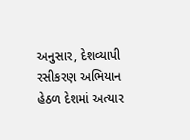અનુસાર, દેશવ્યાપી રસીકરણ અભિયાન હેઠળ દેશમાં અત્યાર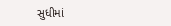સુધીમાં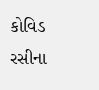કોવિડ રસીના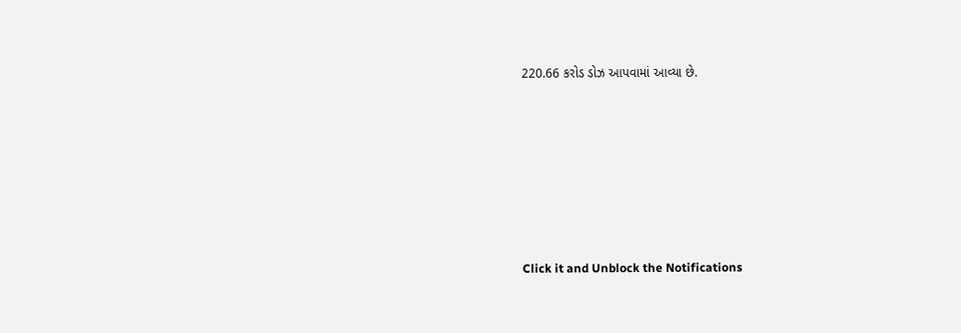220.66 કરોડ ડોઝ આપવામાં આવ્યા છે.












Click it and Unblock the Notifications